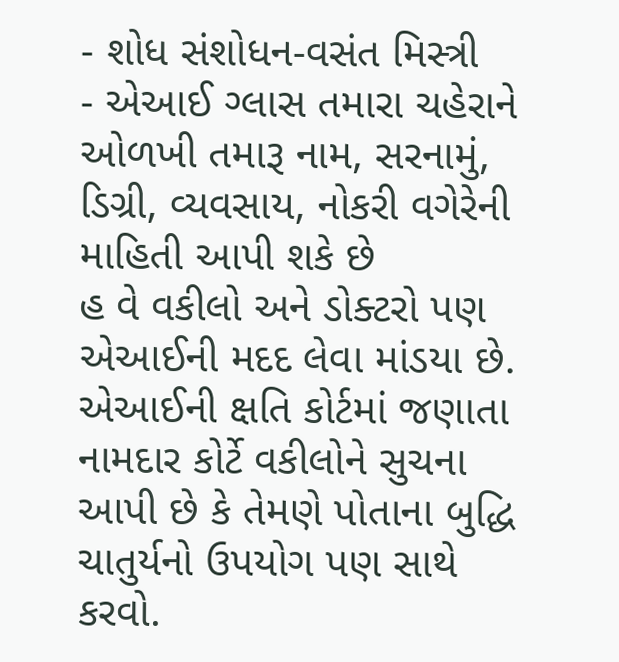- શોધ સંશોધન-વસંત મિસ્ત્રી
- એઆઈ ગ્લાસ તમારા ચહેરાને ઓળખી તમારૂ નામ, સરનામું, ડિગ્રી, વ્યવસાય, નોકરી વગેરેની માહિતી આપી શકે છે
હ વે વકીલો અને ડોક્ટરો પણ એઆઈની મદદ લેવા માંડયા છે. એઆઈની ક્ષતિ કોર્ટમાં જણાતા નામદાર કોર્ટે વકીલોને સુચના આપી છે કે તેમણે પોતાના બુદ્ધિ ચાતુર્યનો ઉપયોગ પણ સાથે કરવો.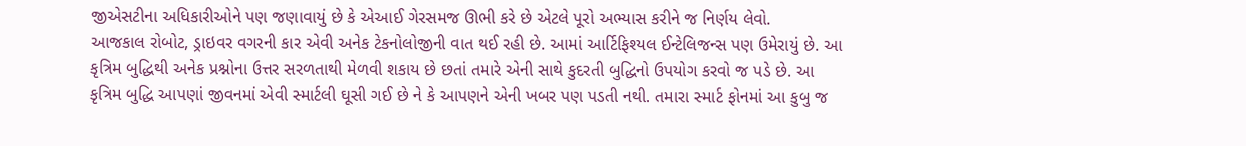જીએસટીના અધિકારીઓને પણ જણાવાયું છે કે એઆઈ ગેરસમજ ઊભી કરે છે એટલે પૂરો અભ્યાસ કરીને જ નિર્ણય લેવો.
આજકાલ રોબોટ, ડ્રાઇવર વગરની કાર એવી અનેક ટેકનોલોજીની વાત થઈ રહી છે. આમાં આર્ટિફિશ્યલ ઈન્ટેલિજન્સ પણ ઉમેરાયું છે. આ કૃત્રિમ બુદ્ધિથી અનેક પ્રશ્નોના ઉત્તર સરળતાથી મેળવી શકાય છે છતાં તમારે એની સાથે કુદરતી બુદ્ધિનો ઉપયોગ કરવો જ પડે છે. આ કૃત્રિમ બુદ્ધિ આપણાં જીવનમાં એવી સ્માર્ટલી ઘૂસી ગઈ છે ને કે આપણને એની ખબર પણ પડતી નથી. તમારા સ્માર્ટ ફોનમાં આ કુબુ જ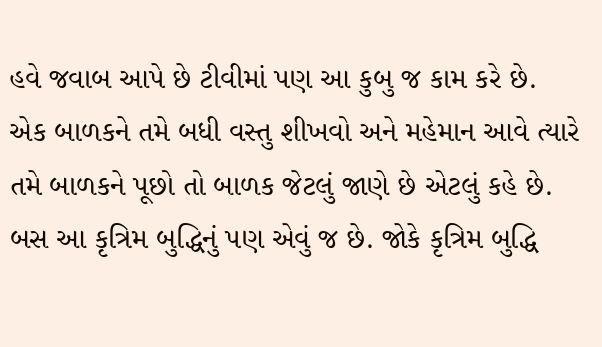હવે જવાબ આપે છે ટીવીમાં પણ આ કુબુ જ કામ કરે છે.
એક બાળકને તમે બધી વસ્તુ શીખવો અને મહેમાન આવે ત્યારે તમે બાળકને પૂછો તો બાળક જેટલું જાણે છે એટલું કહે છે. બસ આ કૃત્રિમ બુદ્ધિનું પણ એવું જ છે. જોકે કૃત્રિમ બુદ્ધિ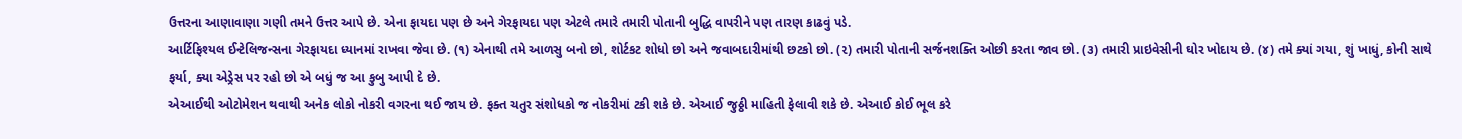ઉત્તરના આણાવાણા ગણી તમને ઉત્તર આપે છે. એના ફાયદા પણ છે અને ગેરફાયદા પણ એટલે તમારે તમારી પોતાની બુદ્ધિ વાપરીને પણ તારણ કાઢવું પડે.
આર્ટિફિશ્યલ ઈન્ટેલિજન્સના ગેરફાયદા ધ્યાનમાં રાખવા જેવા છે. (૧) એનાથી તમે આળસુ બનો છો, શોર્ટકટ શોધો છો અને જવાબદારીમાંથી છટકો છો. (૨) તમારી પોતાની સર્જનશક્તિ ઓછી કરતા જાવ છો. (૩) તમારી પ્રાઇવેસીની ઘોર ખોદાય છે. (૪) તમે ક્યાં ગયા, શું ખાધું, કોની સાથે ફર્યા, ક્યા એડ્રેસ પર રહો છો એ બધું જ આ કુબુ આપી દે છે.
એઆઈથી ઓટોમેશન થવાથી અનેક લોકો નોકરી વગરના થઈ જાય છે. ફક્ત ચતુર સંશોધકો જ નોકરીમાં ટકી શકે છે. એઆઈ જુઠ્ઠી માહિતી ફેલાવી શકે છે. એઆઈ કોઈ ભૂલ કરે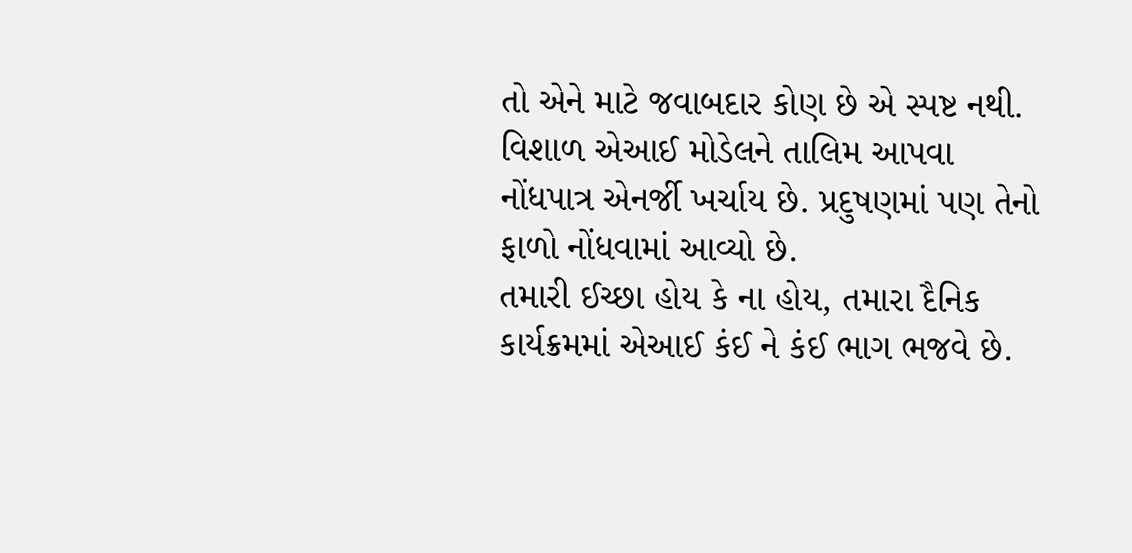તો એને માટે જવાબદાર કોણ છે એ સ્પષ્ટ નથી.
વિશાળ એઆઈ મોડેલને તાલિમ આપવા નોંધપાત્ર એનર્જી ખર્ચાય છે. પ્રદુષણમાં પણ તેનો ફાળો નોંધવામાં આવ્યો છે.
તમારી ઈચ્છા હોય કે ના હોય, તમારા દૈનિક કાર્યક્રમમાં એઆઈ કંઈ ને કંઈ ભાગ ભજવે છે.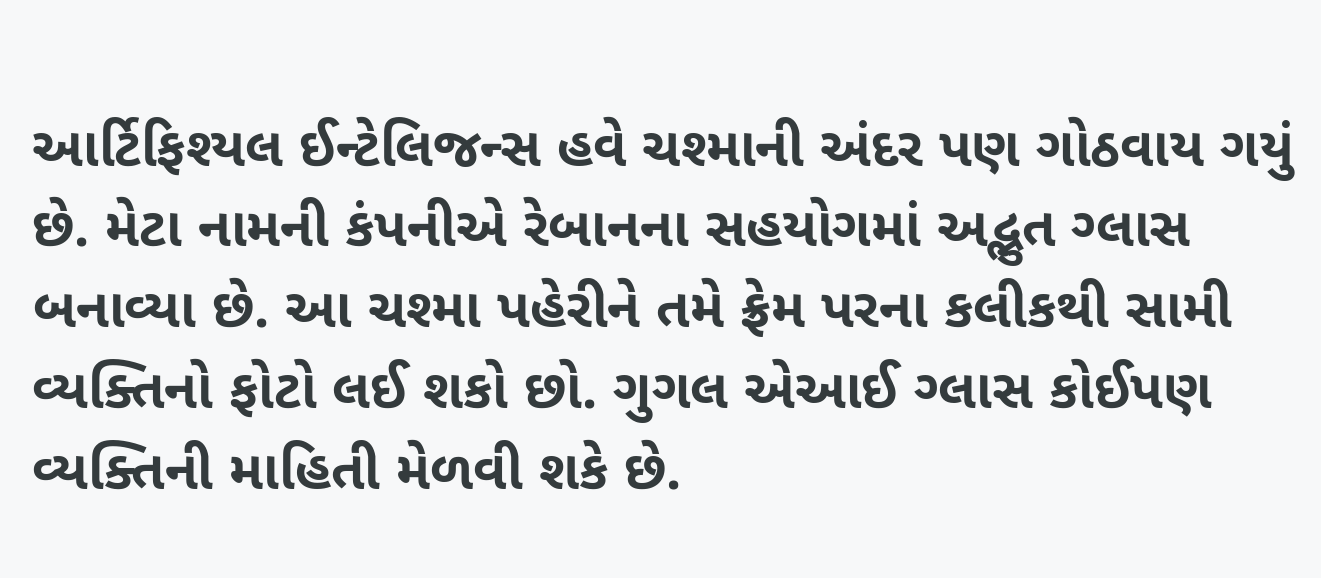આર્ટિફિશ્યલ ઈન્ટેલિજન્સ હવે ચશ્માની અંદર પણ ગોઠવાય ગયું છે. મેટા નામની કંપનીએ રેબાનના સહયોગમાં અદ્ભુત ગ્લાસ બનાવ્યા છે. આ ચશ્મા પહેરીને તમે ફ્રેમ પરના કલીકથી સામી વ્યક્તિનો ફોટો લઈ શકો છો. ગુગલ એઆઈ ગ્લાસ કોઈપણ વ્યક્તિની માહિતી મેળવી શકે છે.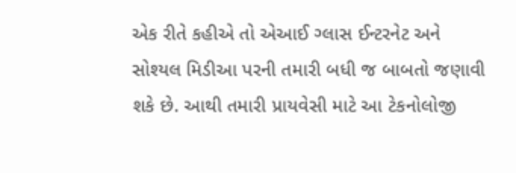એક રીતે કહીએ તો એઆઈ ગ્લાસ ઈન્ટરનેટ અને સોશ્યલ મિડીઆ પરની તમારી બધી જ બાબતો જણાવી શકે છે. આથી તમારી પ્રાયવેસી માટે આ ટેકનોલોજી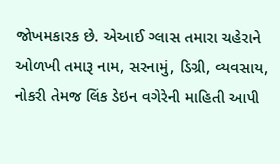જોખમકારક છે. એઆઈ ગ્લાસ તમારા ચહેરાને ઓળખી તમારૂ નામ, સરનામું, ડિગ્રી, વ્યવસાય, નોકરી તેમજ લિંક ડેઇન વગેરેની માહિતી આપી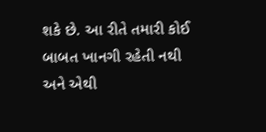શકે છે. આ રીતે તમારી કોઈ બાબત ખાનગી રહેતી નથી અને એથી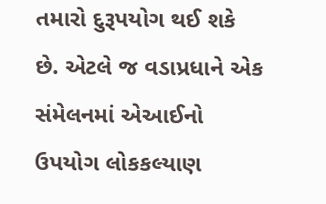તમારો દુરૂપયોગ થઈ શકે છે. એટલે જ વડાપ્રધાને એક સંમેલનમાં એઆઈનો ઉપયોગ લોકકલ્યાણ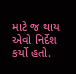માટે જ થાય એવો નિર્દેશ કર્યો હતો.